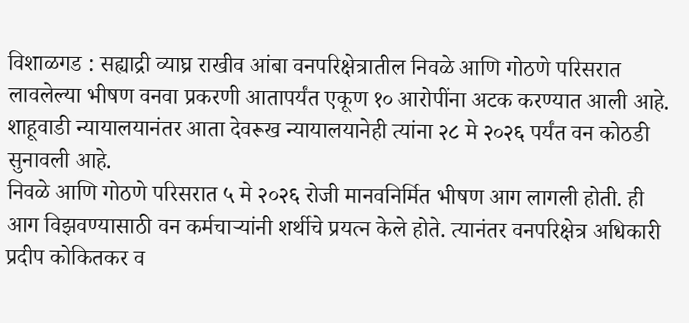विशाळगड : सह्याद्री व्याघ्र राखीव आंबा वनपरिक्षेत्रातील निवळे आणि गोठणे परिसरात लावलेल्या भीषण वनवा प्रकरणी आतापर्यंत एकूण १० आरोपींना अटक करण्यात आली आहे. शाहूवाडी न्यायालयानंतर आता देवरूख न्यायालयानेही त्यांना २८ मे २०२६ पर्यंत वन कोठडी सुनावली आहे.
निवळे आणि गोठणे परिसरात ५ मे २०२६ रोजी मानवनिर्मित भीषण आग लागली होती. ही आग विझवण्यासाठी वन कर्मचाऱ्यांनी शर्थीचे प्रयत्न केले होते. त्यानंतर वनपरिक्षेत्र अधिकारी प्रदीप कोकितकर व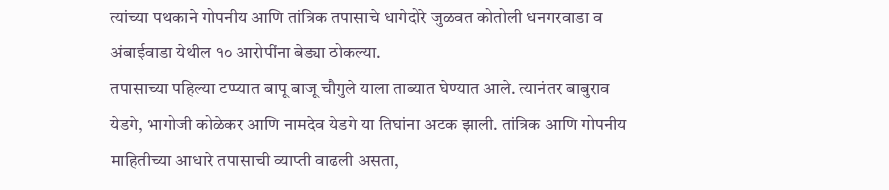त्यांच्या पथकाने गोपनीय आणि तांत्रिक तपासाचे धागेदोरे जुळवत कोतोली धनगरवाडा व अंबाईवाडा येथील १० आरोपींना बेड्या ठोकल्या.
तपासाच्या पहिल्या टप्प्यात बापू बाजू चौगुले याला ताब्यात घेण्यात आले. त्यानंतर बाबुराव येडगे, भागोजी कोळेकर आणि नामदेव येडगे या तिघांना अटक झाली. तांत्रिक आणि गोपनीय माहितीच्या आधारे तपासाची व्याप्ती वाढली असता,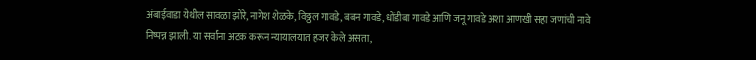अंबाईवाडा येथील सावळा झोरे, नागेश शेळके, विठ्ठल गावडे, बबन गावडे, धोंडीबा गावडे आणि जनू गावडे अशा आणखी सहा जणांची नावे निष्पन्न झाली. या सर्वांना अटक करून न्यायालयात हजर केले असता,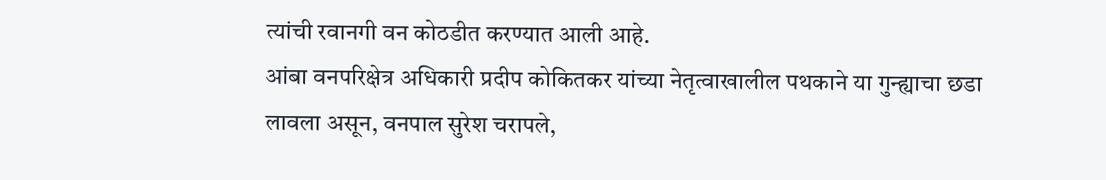त्यांची रवानगी वन कोठडीत करण्यात आली आहे.
आंबा वनपरिक्षेत्र अधिकारी प्रदीप कोकितकर यांच्या नेतृत्वाखालील पथकाने या गुन्ह्याचा छडा लावला असून, वनपाल सुरेश चरापले,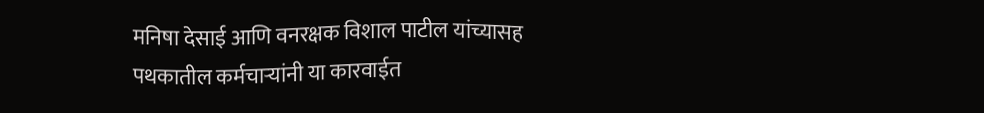मनिषा देसाई आणि वनरक्षक विशाल पाटील यांच्यासह पथकातील कर्मचाऱ्यांनी या कारवाईत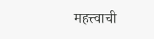महत्त्वाची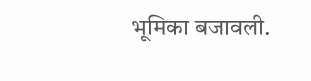भूमिका बजावली.